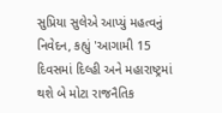સુપ્રિયા સુલેએ આપ્યું મહત્વનું નિવેદન, કહ્યું 'આગામી 15 દિવસમાં દિલ્હી અને મહારાષ્ટ્રમાં થશે બે મોટા રાજનૈતિક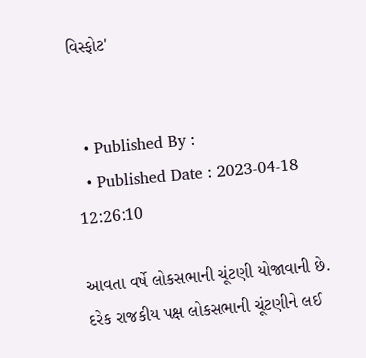વિસ્ફોટ'


  • Published By :
  • Published Date : 2023-04-18 12:26:10

આવતા વર્ષે લોકસભાની ચૂંટણી યોજાવાની છે. દરેક રાજકીય પક્ષ લોકસભાની ચૂંટણીને લઈ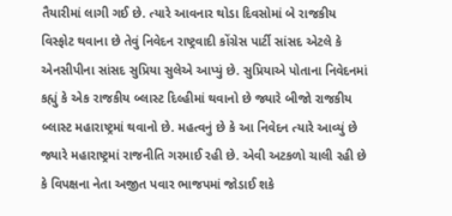તૈયારીમાં લાગી ગઈ છે. ત્યારે આવનાર થોડા દિવસોમાં બે રાજકીય વિસ્ફોટ થવાના છે તેવું નિવેદન રાષ્ટ્રવાદી કોંગ્રેસ પાર્ટી સાંસદ એટલે કે એનસીપીના સાંસદ સુપ્રિયા સુલેએ આપ્યું છે. સુપ્રિયાએ પોતાના નિવેદનમાં કહ્યું કે એક રાજકીય બ્લાસ્ટ દિલ્હીમાં થવાનો છે જ્યારે બીજો રાજકીય બ્લાસ્ટ મહારાષ્ટ્રમાં થવાનો છે. મહત્વનું છે કે આ નિવેદન ત્યારે આવ્યું છે જ્યારે મહારાષ્ટ્રમાં રાજનીતિ ગરમાઈ રહી છે. એવી અટકળો ચાલી રહી છે કે વિપક્ષના નેતા અજીત પવાર ભાજપમાં જોડાઈ શકે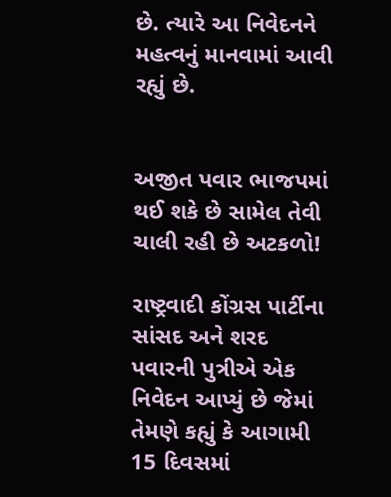છે. ત્યારે આ નિવેદનને મહત્વનું માનવામાં આવી રહ્યું છે.


અજીત પવાર ભાજપમાં થઈ શકે છે સામેલ તેવી ચાલી રહી છે અટકળો!

રાષ્ટ્રવાદી કોંગ્રસ પાર્ટીના સાંસદ અને શરદ પવારની પુત્રીએ એક નિવેદન આપ્યું છે જેમાં તેમણે કહ્યું કે આગામી 15 દિવસમાં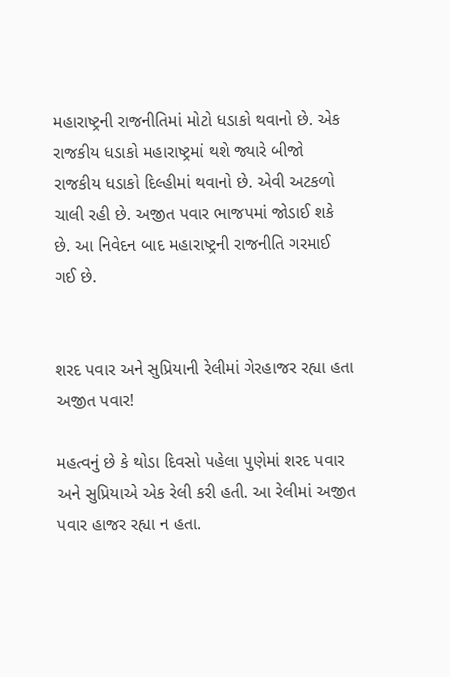મહારાષ્ટ્રની રાજનીતિમાં મોટો ધડાકો થવાનો છે. એક રાજકીય ધડાકો મહારાષ્ટ્રમાં થશે જ્યારે બીજો રાજકીય ધડાકો દિલ્હીમાં થવાનો છે. એવી અટકળો ચાલી રહી છે. અજીત પવાર ભાજપમાં જોડાઈ શકે છે. આ નિવેદન બાદ મહારાષ્ટ્રની રાજનીતિ ગરમાઈ ગઈ છે.


શરદ પવાર અને સુપ્રિયાની રેલીમાં ગેરહાજર રહ્યા હતા અજીત પવાર!

મહત્વનું છે કે થોડા દિવસો પહેલા પુણેમાં શરદ પવાર અને સુપ્રિયાએ એક રેલી કરી હતી. આ રેલીમાં અજીત પવાર હાજર રહ્યા ન હતા.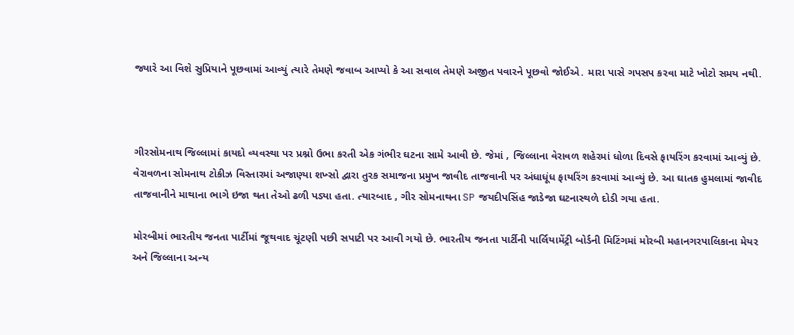જ્યારે આ વિશે સુપ્રિયાને પૂછવામાં આવ્યું ત્યારે તેમણે જવાબ આપ્યો કે આ સવાલ તેમણે અજીત પવારને પૂછવો જોઈએ. મારા પાસે ગપસપ કરવા માટે ખોટો સમય નથી.



ગીરસોમનાથ જિલ્લામાં કાયદો વ્યવસ્થા પર પ્રશ્નો ઉભા કરતી એક ગંભીર ઘટના સામે આવી છે. જેમાં , જિલ્લાના વેરાવળ શહેરમાં ધોળા દિવસે ફાયરિંગ કરવામાં આવ્યું છે. વેરાવળના સોમનાથ ટોકીઝ વિસ્તારમાં અજાણ્યા શખ્સો દ્વારા તુરક સમાજના પ્રમુખ જાવીદ તાજવાની પર અંધાધૂંધ ફાયરિંગ કરવામાં આવ્યું છે. આ ઘાતક હુમલામાં જાવીદ તાજવાનીને માથાના ભાગે ઇજા થતા તેઓ ઢળી પડ્યા હતા. ત્યારબાદ , ગીર સોમનાથના SP જયદીપસિંહ જાડેજા ઘટનાસ્થળે દોડી ગયા હતા.

મોરબીમાં ભારતીય જનતા પાર્ટીમાં જૂથવાદ ચૂંટણી પછી સપાટી પર આવી ગયો છે. ભારતીય જનતા પાર્ટીની પાર્લિયામેંટ્રી બોર્ડની મિટિંગમાં મોરબી મહાનગરપાલિકાના મેયર અને જિલ્લાના અન્ય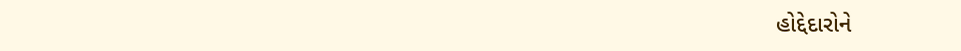હોદ્દેદારોને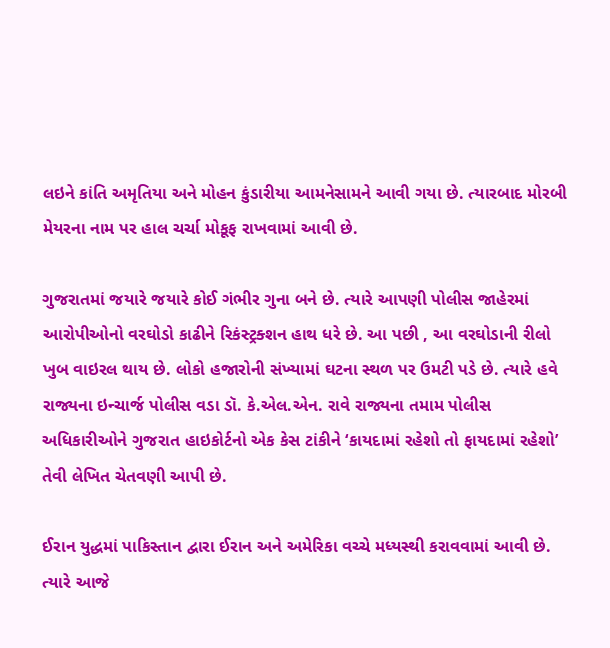લઇને કાંતિ અમૃતિયા અને મોહન કુંડારીયા આમનેસામને આવી ગયા છે. ત્યારબાદ મોરબી મેયરના નામ પર હાલ ચર્ચા મોકૂફ રાખવામાં આવી છે.

ગુજરાતમાં જયારે જયારે કોઈ ગંભીર ગુના બને છે. ત્યારે આપણી પોલીસ જાહેરમાં આરોપીઓનો વરઘોડો કાઢીને રિકંસ્ટ્રક્શન હાથ ધરે છે. આ પછી , આ વરઘોડાની રીલો ખુબ વાઇરલ થાય છે. લોકો હજારોની સંખ્યામાં ઘટના સ્થળ પર ઉમટી પડે છે. ત્યારે હવે રાજ્યના ઇન્ચાર્જ પોલીસ વડા ડૉ. કે.એલ.એન. રાવે રાજ્યના તમામ પોલીસ અધિકારીઓને ગુજરાત હાઇકોર્ટનો એક કેસ ટાંકીને ‘કાયદામાં રહેશો તો ફાયદામાં રહેશો’ તેવી લેખિત ચેતવણી આપી છે.

ઈરાન યુદ્ધમાં પાકિસ્તાન દ્વારા ઈરાન અને અમેરિકા વચ્ચે મધ્યસ્થી કરાવવામાં આવી છે. ત્યારે આજે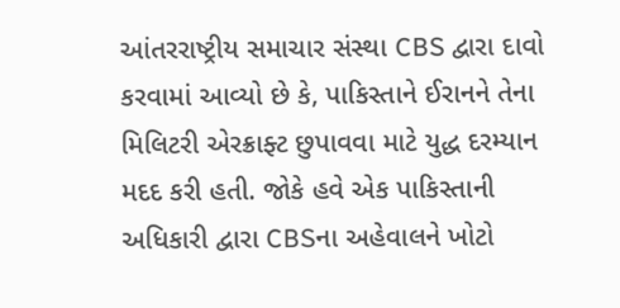આંતરરાષ્ટ્રીય સમાચાર સંસ્થા CBS દ્વારા દાવો કરવામાં આવ્યો છે કે, પાકિસ્તાને ઈરાનને તેના મિલિટરી એરક્રાફ્ટ છુપાવવા માટે યુદ્ધ દરમ્યાન મદદ કરી હતી. જોકે હવે એક પાકિસ્તાની અધિકારી દ્વારા CBSના અહેવાલને ખોટો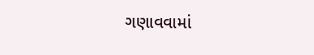ગણાવવામાં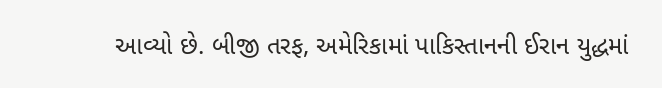આવ્યો છે. બીજી તરફ, અમેરિકામાં પાકિસ્તાનની ઈરાન યુદ્ધમાં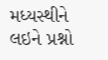મધ્યસ્થીને લઇને પ્રશ્નો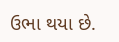ઉભા થયા છે.